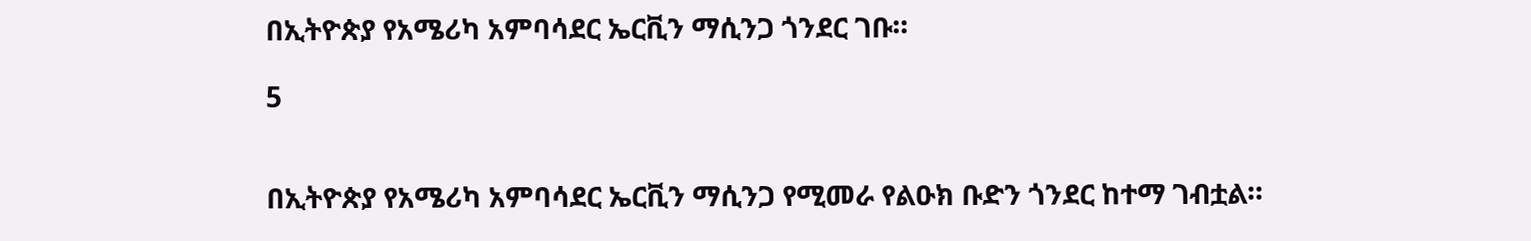በኢትዮጵያ የአሜሪካ አምባሳደር ኤርቪን ማሲንጋ ጎንደር ገቡ።

5


በኢትዮጵያ የአሜሪካ አምባሳደር ኤርቪን ማሲንጋ የሚመራ የልዑክ ቡድን ጎንደር ከተማ ገብቷል።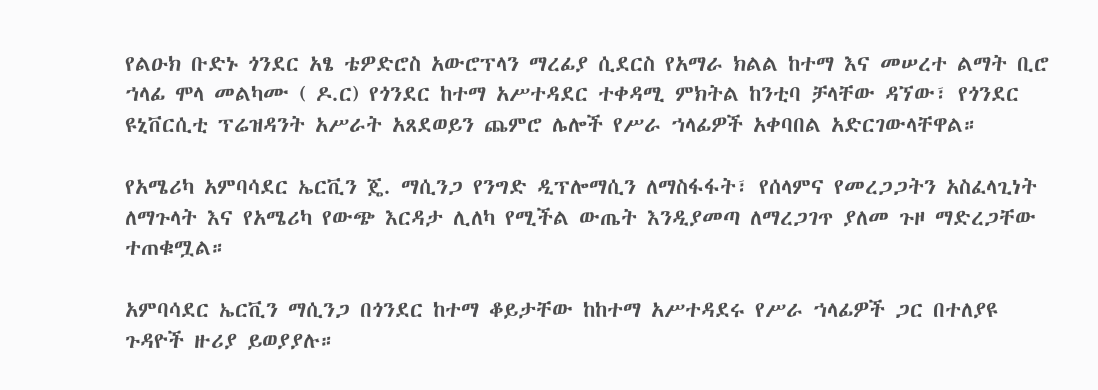የልዑክ ቡድኑ ጎንደር አፄ ቴዎድሮስ አውሮፕላን ማረፊያ ሲደርስ የአማራ ክልል ከተማ እና መሠረተ ልማት ቢሮ ኀላፊ ሞላ መልካሙ ( ዶ.ር) የጎንደር ከተማ አሥተዳደር ተቀዳሚ ምክትል ከንቲባ ቻላቸው ዳኘው፣ የጎንደር ዩኒቨርሲቲ ፕሬዝዳንት አሥራት አጸደወይን ጨምሮ ሌሎች የሥራ ኀላፊዎች አቀባበል አድርገውላቸዋል።

የአሜሪካ አምባሳደር ኤርቪን ጄ. ማሲንጋ የንግድ ዲፕሎማሲን ለማስፋፋት፣ የሰላምና የመረጋጋትን አስፈላጊነት ለማጉላት እና የአሜሪካ የውጭ እርዳታ ሊለካ የሚችል ውጤት እንዲያመጣ ለማረጋገጥ ያለመ ጉዞ ማድረጋቸው ተጠቁሟል።

አምባሳደር ኤርቪን ማሲንጋ በጎንደር ከተማ ቆይታቸው ከከተማ አሥተዳደሩ የሥራ ኀላፊዎች ጋር በተለያዩ ጉዳዮች ዙሪያ ይወያያሉ።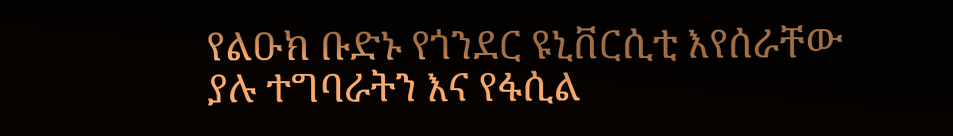የልዑክ ቡድኑ የጎንደር ዩኒቨርሲቲ እየሰራቸው ያሉ ተግባራትን እና የፋሲል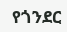የጎንደር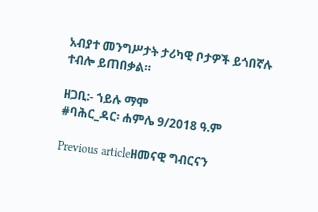አብያተ መንግሥታት ታሪካዊ ቦታዎች ይጎበኛሉ ተብሎ ይጠበቃል።

ዘጋቢ:- ኀይሉ ማሞ
#ባሕር_ዳር፡ ሐምሌ 9/2018 ዓ.ም

Previous articleዘመናዊ ግብርናን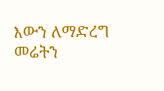እውን ለማድረግ መሬትን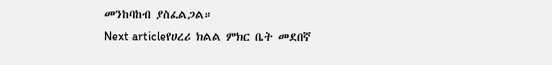መንከባከብ ያስፈልጋል።
Next articleየሀረሪ ክልል ምክር ቤት መደበኛ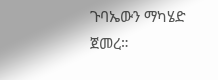ጉባኤውን ማካሄድ ጀመረ።